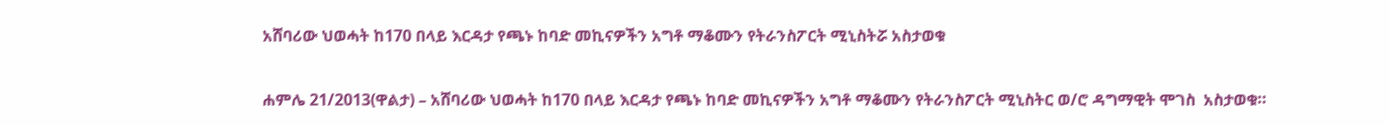አሸባሪው ህወሓት ከ170 በላይ እርዳታ የጫኑ ከባድ መኪናዎችን አግቶ ማቆሙን የትራንስፖርት ሚኒስትሯ አስታወቁ

ሐምሌ 21/2013(ዋልታ) – አሸባሪው ህወሓት ከ170 በላይ እርዳታ የጫኑ ከባድ መኪናዎችን አግቶ ማቆሙን የትራንስፖርት ሚኒስትር ወ/ሮ ዳግማዊት ሞገስ  አስታወቁ።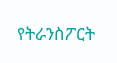የትራንስፖርት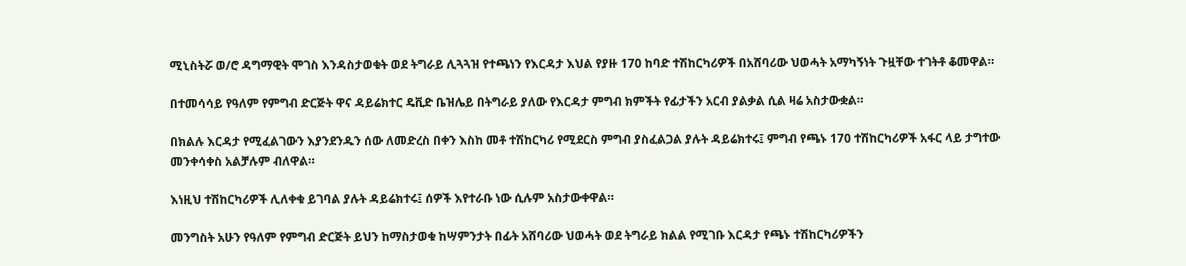ሚኒስትሯ ወ/ሮ ዳግማዊት ሞገስ እንዳስታወቁት ወደ ትግራይ ሊጓጓዝ የተጫነን የእርዳታ እህል የያዙ 170 ከባድ ተሽከርካሪዎች በአሸባሪው ህወሓት አማካኝነት ጉዟቸው ተገትቶ ቆመዋል።

በተመሳሳይ የዓለም የምግብ ድርጅት ዋና ዳይሬክተር ዴቪድ ቤዝሌይ በትግራይ ያለው የእርዳታ ምግብ ክምችት የፊታችን አርብ ያልቃል ሲል ዛሬ አስታውቋል።

በክልሉ እርዳታ የሚፈልገውን እያንደንዱን ሰው ለመድረስ በቀን እስከ መቶ ተሽከርካሪ የሚደርስ ምግብ ያስፈልጋል ያሉት ዳይሬክተሩ፤ ምግብ የጫኑ 170 ተሽከርካሪዎች አፋር ላይ ታግተው መንቀሳቀስ አልቻሉም ብለዋል።

እነዚህ ተሽከርካሪዎች ሊለቀቁ ይገባል ያሉት ዳይሬክተሩ፤ ሰዎች እየተራቡ ነው ሲሉም አስታውቀዋል።

መንግስት አሁን የዓለም የምግብ ድርጅት ይህን ከማስታወቁ ከሣምንታት በፊት አሸባሪው ህወሓት ወደ ትግራይ ክልል የሚገቡ እርዳታ የጫኑ ተሽከርካሪዎችን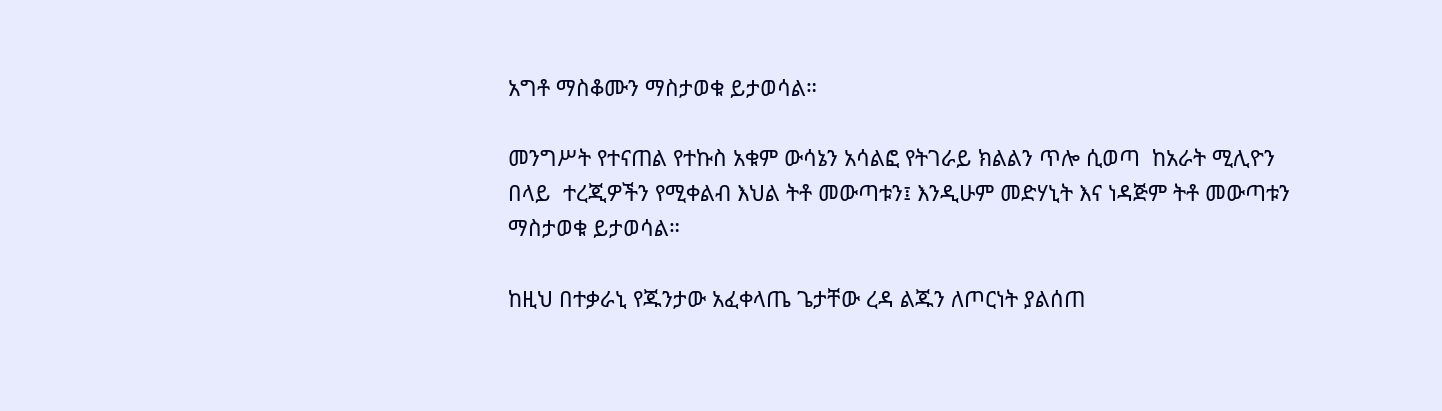አግቶ ማስቆሙን ማስታወቁ ይታወሳል።

መንግሥት የተናጠል የተኩስ አቁም ውሳኔን አሳልፎ የትገራይ ክልልን ጥሎ ሲወጣ  ከአራት ሚሊዮን በላይ  ተረጂዎችን የሚቀልብ እህል ትቶ መውጣቱን፤ እንዲሁም መድሃኒት እና ነዳጅም ትቶ መውጣቱን ማስታወቁ ይታወሳል።

ከዚህ በተቃራኒ የጁንታው አፈቀላጤ ጌታቸው ረዳ ልጁን ለጦርነት ያልሰጠ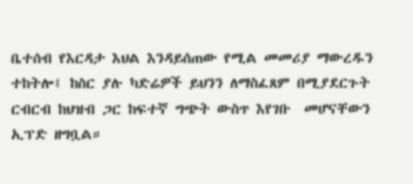ቤተሰብ የእርዳታ እህል እንዳይሰጠው የሚል መመሪያ ማውረዱን ተከትሎ፤ ከስር ያሉ ካድሬዎች ይህንን ለማስፈጸም በሚያደርጉት ርብርብ ከህዝብ ጋር ከፍተኛ ግጭት ውስጥ እየገቡ  መሆናቸውን ኢፕድ ዘግቧል።